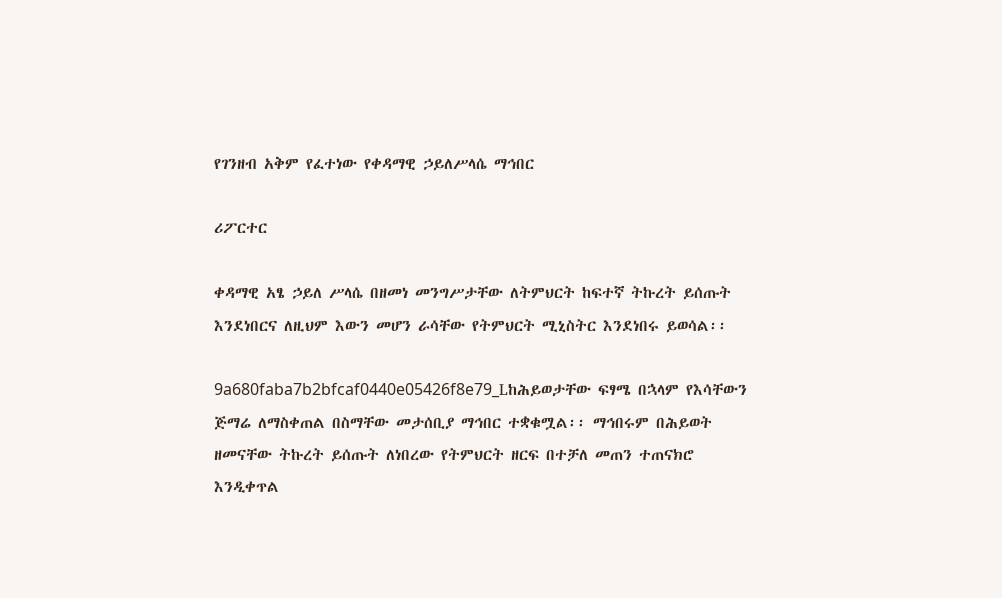የገንዘብ አቅም የፈተነው የቀዳማዊ ኃይለሥላሴ ማኅበር

ሪፖርተር

ቀዳማዊ አፄ ኃይለ ሥላሴ በዘመነ መንግሥታቸው ለትምህርት ከፍተኛ ትኩረት ይሰጡት እንደነበርና ለዚህም እውን መሆን ራሳቸው የትምህርት ሚኒስትር እንደነበሩ ይወሳል፡፡

9a680faba7b2bfcaf0440e05426f8e79_Lከሕይወታቸው ፍፃሜ በኋላም የእሳቸውን ጅማሬ ለማስቀጠል በስማቸው መታሰቢያ ማኅበር ተቋቁሟል፡፡ ማኅበሩም በሕይወት ዘመናቸው ትኩረት ይሰጡት ለነበረው የትምህርት ዘርፍ በተቻለ መጠን ተጠናክሮ እንዲቀጥል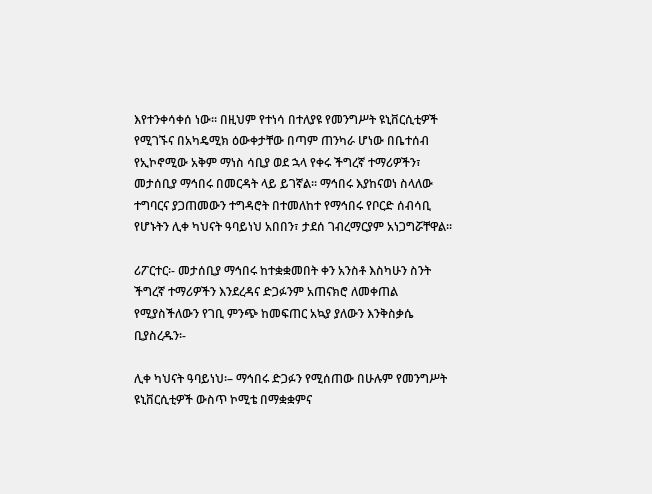እየተንቀሳቀሰ ነው፡፡ በዚህም የተነሳ በተለያዩ የመንግሥት ዩኒቨርሲቲዎች የሚገኙና በአካዴሚክ ዕውቀታቸው በጣም ጠንካራ ሆነው በቤተሰብ የኢኮኖሚው አቅም ማነስ ሳቢያ ወደ ኋላ የቀሩ ችግረኛ ተማሪዎችን፣ መታሰቢያ ማኅበሩ በመርዳት ላይ ይገኛል፡፡ ማኅበሩ እያከናወነ ስላለው ተግባርና ያጋጠመውን ተግዳሮት በተመለከተ የማኅበሩ የቦርድ ሰብሳቢ የሆኑትን ሊቀ ካህናት ዓባይነህ አበበን፣ ታደሰ ገብረማርያም አነጋግሯቸዋል፡፡

ሪፖርተር፡- መታሰቢያ ማኅበሩ ከተቋቋመበት ቀን አንስቶ እስካሁን ስንት ችግረኛ ተማሪዎችን እንደረዳና ድጋፉንም አጠናክሮ ለመቀጠል የሚያስችለውን የገቢ ምንጭ ከመፍጠር አኳያ ያለውን እንቅስቃሴ ቢያስረዱን፡-

ሊቀ ካህናት ዓባይነህ፡– ማኅበሩ ድጋፉን የሚሰጠው በሁሉም የመንግሥት ዩኒቨርሲቲዎች ውስጥ ኮሚቴ በማቋቋምና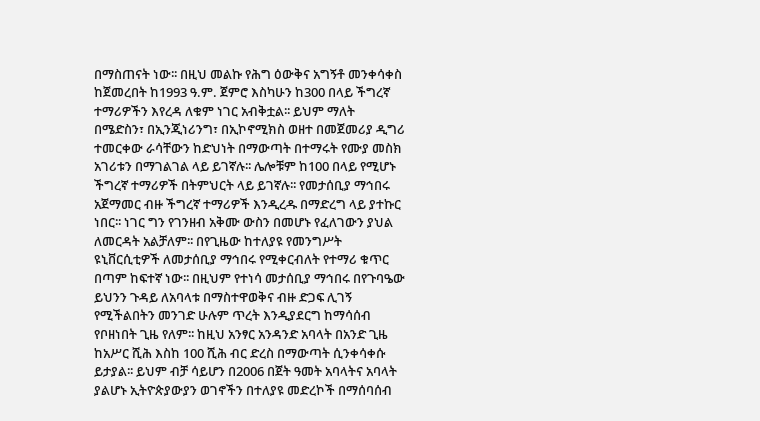በማስጠናት ነው፡፡ በዚህ መልኩ የሕግ ዕውቅና አግኝቶ መንቀሳቀስ ከጀመረበት ከ1993 ዓ.ም. ጀምሮ እስካሁን ከ300 በላይ ችግረኛ ተማሪዎችን እየረዳ ለቁም ነገር አብቅቷል፡፡ ይህም ማለት በሜድስን፣ በኢንጂነሪንግ፣ በኢኮኖሚክስ ወዘተ በመጀመሪያ ዲግሪ ተመርቀው ራሳቸውን ከድህነት በማውጣት በተማሩት የሙያ መስክ አገሪቱን በማገልገል ላይ ይገኛሉ፡፡ ሌሎቹም ከ100 በላይ የሚሆኑ ችግረኛ ተማሪዎች በትምህርት ላይ ይገኛሉ፡፡ የመታሰቢያ ማኅበሩ አጀማመር ብዙ ችግረኛ ተማሪዎች እንዲረዱ በማድረግ ላይ ያተኩር ነበር፡፡ ነገር ግን የገንዘብ አቅሙ ውስን በመሆኑ የፈለገውን ያህል ለመርዳት አልቻለም፡፡ በየጊዜው ከተለያዩ የመንግሥት ዩኒቨርሲቲዎች ለመታሰቢያ ማኅበሩ የሚቀርብለት የተማሪ ቁጥር በጣም ከፍተኛ ነው፡፡ በዚህም የተነሳ መታሰቢያ ማኅበሩ በየጉባዔው ይህንን ጉዳይ ለአባላቱ በማስተዋወቅና ብዙ ድጋፍ ሊገኝ የሚችልበትን መንገድ ሁሉም ጥረት እንዲያደርግ ከማሳሰብ የቦዘነበት ጊዜ የለም፡፡ ከዚህ አንፃር አንዳንድ አባላት በአንድ ጊዜ ከአሥር ሺሕ እስከ 100 ሺሕ ብር ድረስ በማውጣት ሲንቀሳቀሱ ይታያል፡፡ ይህም ብቻ ሳይሆን በ2006 በጀት ዓመት አባላትና አባላት ያልሆኑ ኢትዮጵያውያን ወገኖችን በተለያዩ መድረኮች በማሰባሰብ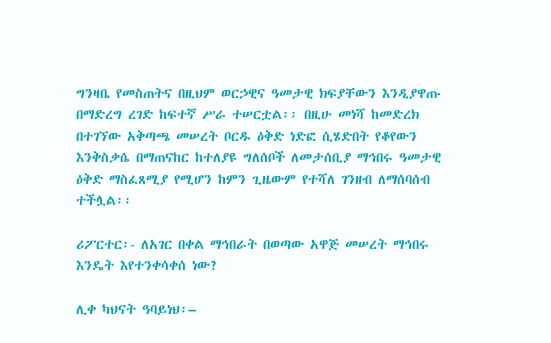ግንዛቤ የመስጠትና በዚህም ወርኃዊና ዓመታዊ ክፍያቸውን እንዲያዋጡ በማድረግ ረገድ ከፍተኛ ሥራ ተሠርቷል፡፡ በዚሁ መነሻ ከመድረክ በተገኘው አቅጣጫ መሠረት ቦርዱ ዕቅድ ነድፎ ሲሄድበት የቆየውን እንቅስቃሴ በማጠናከር ከተለያዩ ግለሰቦች ለመታሰቢያ ማኅበሩ ዓመታዊ ዕቅድ ማስፈጸሚያ የሚሆን ከምን ጊዜውም የተሻለ ገንዘብ ለማሰባሰብ ተችሏል፡፡

ሪፖርተር፡- ለአገር በቀል ማኅበራት በወጣው አዋጅ መሠረት ማኅበሩ እንዴት እየተንቀሳቀሰ ነው?

ሊቀ ካህናት ዓባይነህ፡–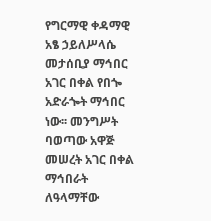የግርማዊ ቀዳማዊ አፄ ኃይለሥላሴ መታሰቢያ ማኅበር አገር በቀል የበጐ አድራጐት ማኅበር ነው፡፡ መንግሥት ባወጣው አዋጅ መሠረት አገር በቀል ማኅበራት ለዓላማቸው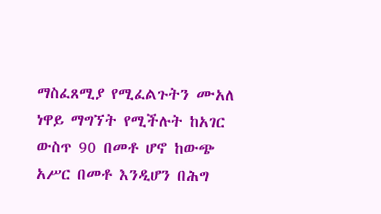ማስፈጸሚያ የሚፈልጉትን ሙአለ ነዋይ ማግኘት የሚችሉት ከአገር ውስጥ 90 በመቶ ሆኖ ከውጭ አሥር በመቶ እንዲሆን በሕግ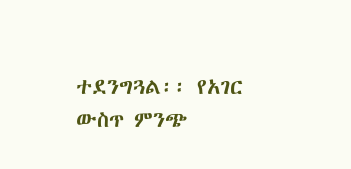ተደንግጓል፡፡ የአገር ውስጥ ምንጭ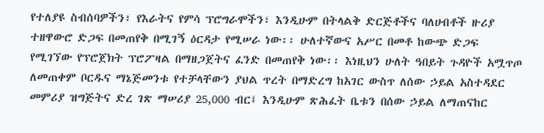የተለያዩ ስብሰባዎችን፣ የእራትና የምሳ ፕሮግራሞችን፣ እንዲሁም በትላልቅ ድርጅቶችና ባለሀብቶች ዙሪያ ተዘዋውሮ ድጋፍ በመጠየቅ በሚገኝ ዕርዳታ የሚሠራ ነው፡፡ ሁለተኛውና አሥር በመቶ ከውጭ ድጋፍ የሚገኘው የፕሮጀክት ፕሮፖዛል በማዘጋጀትና ፈንድ በመጠየቅ ነው፡፡ እነዚህን ሁለት ዓበይት ጉዳዮች አሟጥጦ ለመጠቀም ቦርዱና ማኔጅመንቱ የተቻላቸውን ያህል ጥረት በማድረግ ከአገር ውስጥ ለሰው ኃይል አስተዳደር መምሪያ ዝግጅትና ድረ ገጽ ማሠሪያ 25,000 ብር፤ እንዲሁም ጽሕፈት ቤቱን በሰው ኃይል ለማጠናከር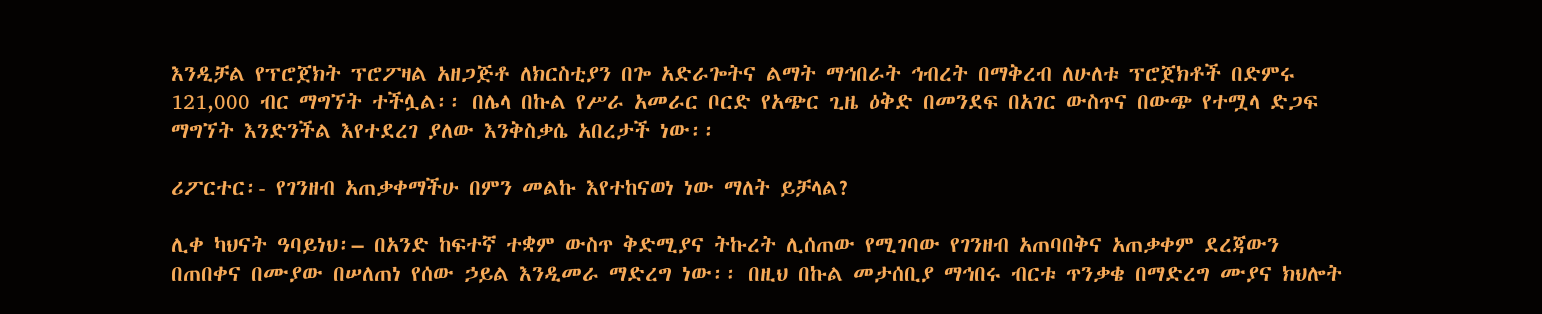እንዲቻል የፕሮጀክት ፕሮፖዛል አዘጋጅቶ ለክርስቲያን በጐ አድራጐትና ልማት ማኅበራት ኅብረት በማቅረብ ለሁለቱ ፕሮጀክቶች በድምሩ 121,000 ብር ማግኘት ተችሏል፡፡ በሌላ በኩል የሥራ አመራር ቦርድ የአጭር ጊዜ ዕቅድ በመንደፍ በአገር ውስጥና በውጭ የተሟላ ድጋፍ ማግኘት እንድንችል እየተደረገ ያለው እንቅስቃሴ አበረታች ነው፡፡

ሪፖርተር፡- የገንዘብ አጠቃቀማችሁ በምን መልኩ እየተከናወነ ነው ማለት ይቻላል?

ሊቀ ካህናት ዓባይነህ፡– በአንድ ከፍተኛ ተቋም ውስጥ ቅድሚያና ትኩረት ሊሰጠው የሚገባው የገንዘብ አጠባበቅና አጠቃቀም ደረጃውን በጠበቀና በሙያው በሠለጠነ የሰው ኃይል እንዲመራ ማድረግ ነው፡፡ በዚህ በኩል መታሰቢያ ማኅበሩ ብርቱ ጥንቃቄ በማድረግ ሙያና ክህሎት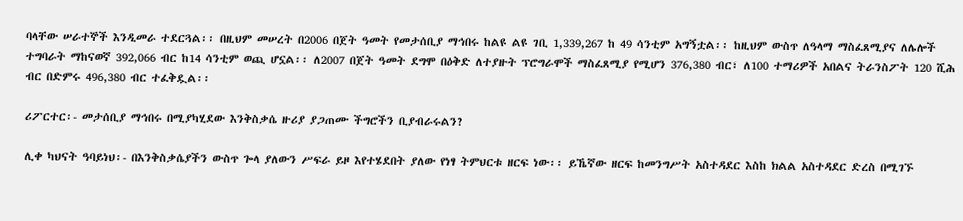ባላቸው ሠራተኞች እንዲመራ ተደርጓል፡፡ በዚህም መሠረት በ2006 በጀት ዓመት የመታሰቢያ ማኅበሩ ከልዩ ልዩ ገቢ 1,339,267 ከ 49 ሳንቲም አግኝቷል፡፡ ከዚህም ውስጥ ለዓላማ ማስፈጸሚያና ለሌሎች ተግባራት ማከናወኛ 392,066 ብር ከ14 ሳንቲም ወጪ ሆኗል፡፡ ለ2007 በጀት ዓመት ደግሞ በዕቅድ ለተያዙት ፕሮግራሞች ማስፈጸሚያ የሚሆን 376,380 ብር፣ ለ100 ተማሪዎች አበልና ትራንስፖት 120 ሺሕ ብር በድምሩ 496,380 ብር ተፈቅዷል፡፡

ሪፖርተር፡- መታሰቢያ ማኅበሩ በሚያካሂደው እንቅስቃሴ ዙሪያ ያጋጠሙ ችግሮችን ቢያብራሩልን?

ሊቀ ካህናት ዓባይነህ፡- በእንቅስቃሴያችን ውስጥ ጐላ ያለውን ሥፍራ ይዞ እየተሄደበት ያለው የነፃ ትምህርቱ ዘርፍ ነው፡፡ ይኼኛው ዘርፍ ከመንግሥት አስተዳደር እስከ ክልል አስተዳደር ድረስ በሚገኙ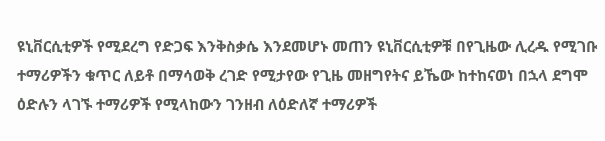ዩኒቨርሲቲዎች የሚደረግ የድጋፍ እንቅስቃሴ እንደመሆኑ መጠን ዩኒቨርሲቲዎቹ በየጊዜው ሊረዱ የሚገቡ ተማሪዎችን ቁጥር ለይቶ በማሳወቅ ረገድ የሚታየው የጊዜ መዘግየትና ይኼው ከተከናወነ በኋላ ደግሞ ዕድሉን ላገኙ ተማሪዎች የሚላከውን ገንዘብ ለዕድለኛ ተማሪዎች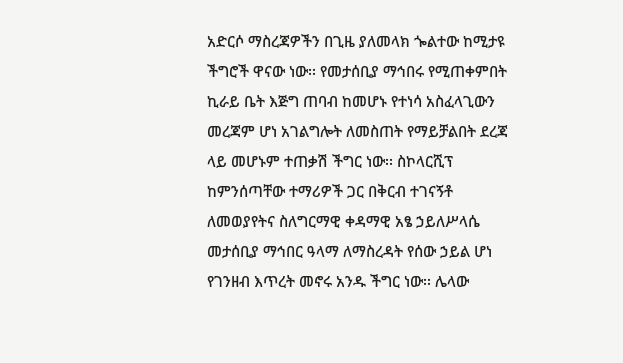አድርሶ ማስረጃዎችን በጊዜ ያለመላክ ጐልተው ከሚታዩ ችግሮች ዋናው ነው፡፡ የመታሰቢያ ማኅበሩ የሚጠቀምበት ኪራይ ቤት እጅግ ጠባብ ከመሆኑ የተነሳ አስፈላጊውን መረጃም ሆነ አገልግሎት ለመስጠት የማይቻልበት ደረጃ ላይ መሆኑም ተጠቃሽ ችግር ነው፡፡ ስኮላርሺፕ ከምንሰጣቸው ተማሪዎች ጋር በቅርብ ተገናኝቶ ለመወያየትና ስለግርማዊ ቀዳማዊ አፄ ኃይለሥላሴ መታሰቢያ ማኅበር ዓላማ ለማስረዳት የሰው ኃይል ሆነ የገንዘብ እጥረት መኖሩ አንዱ ችግር ነው፡፡ ሌላው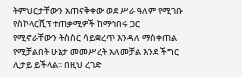ትምህርታቸውን አጠናቅቀው ወደ ሥራ ዓለም የሚገቡ የስኮላርሺፕ ተጠቃሚዎች ከማኅበሩ ጋር የሚኖራቸውን ትስስር ሳይቋረጥ እንዳለ ማስቀጠል የሚቻልበት ሁኔታ መመሥረት አለመቻል እንደ ችግር ሊታይ ይችላል፡፡ በዚህ ረገድ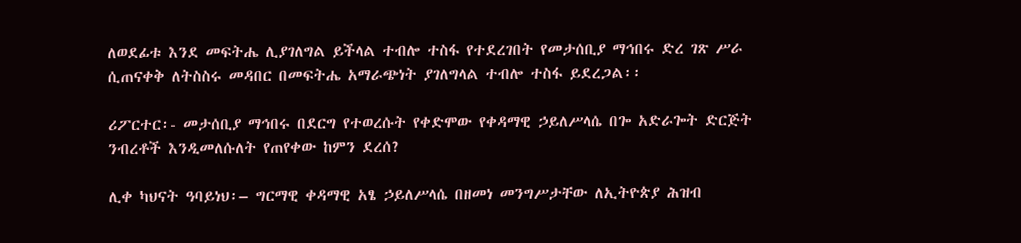ለወደፊቱ እንደ መፍትሔ ሊያገለግል ይችላል ተብሎ ተስፋ የተደረገበት የመታሰቢያ ማኅበሩ ድረ ገጽ ሥራ ሲጠናቀቅ ለትስስሩ መዳበር በመፍትሔ አማራጭነት ያገለግላል ተብሎ ተስፋ ይደረጋል፡፡

ሪፖርተር፡- መታሰቢያ ማኅበሩ በደርግ የተወረሱት የቀድሞው የቀዳማዊ ኃይለሥላሴ በጐ አድራጐት ድርጅት ንብረቶች እንዲመለሱለት የጠየቀው ከምን ደረሰ?

ሊቀ ካህናት ዓባይነህ፡– ግርማዊ ቀዳማዊ አፄ ኃይለሥላሴ በዘመነ መንግሥታቸው ለኢትዮጵያ ሕዝብ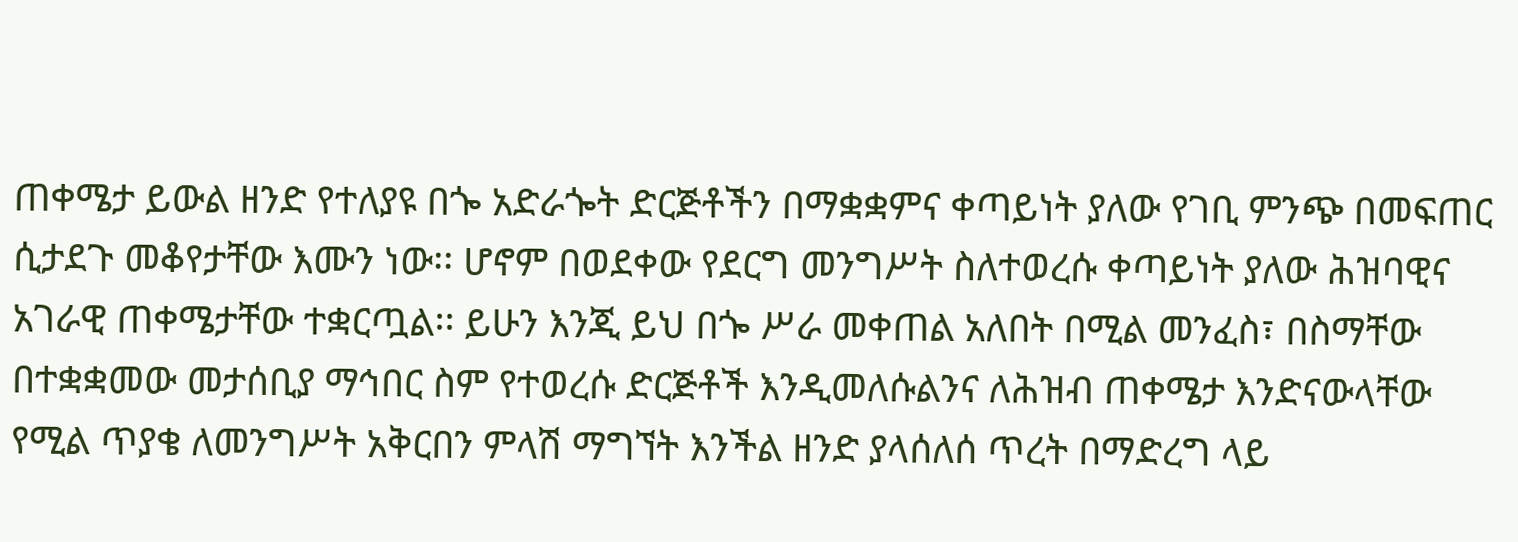ጠቀሜታ ይውል ዘንድ የተለያዩ በጐ አድራጐት ድርጅቶችን በማቋቋምና ቀጣይነት ያለው የገቢ ምንጭ በመፍጠር ሲታደጉ መቆየታቸው እሙን ነው፡፡ ሆኖም በወደቀው የደርግ መንግሥት ስለተወረሱ ቀጣይነት ያለው ሕዝባዊና አገራዊ ጠቀሜታቸው ተቋርጧል፡፡ ይሁን እንጂ ይህ በጐ ሥራ መቀጠል አለበት በሚል መንፈስ፣ በስማቸው በተቋቋመው መታሰቢያ ማኅበር ስም የተወረሱ ድርጅቶች እንዲመለሱልንና ለሕዝብ ጠቀሜታ እንድናውላቸው የሚል ጥያቄ ለመንግሥት አቅርበን ምላሽ ማግኘት እንችል ዘንድ ያላሰለሰ ጥረት በማድረግ ላይ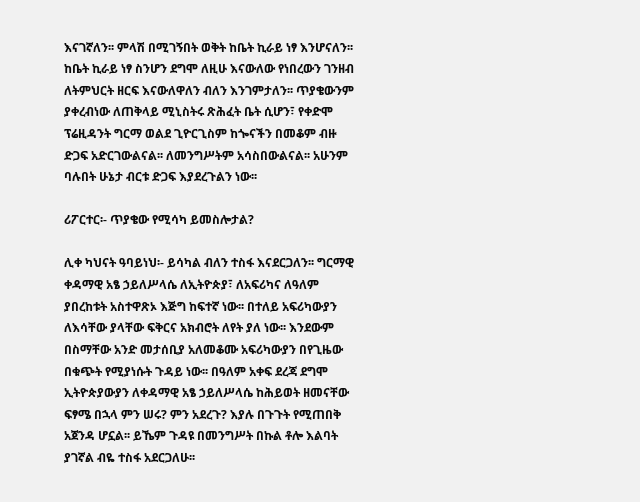እናገኛለን፡፡ ምላሽ በሚገኝበት ወቅት ከቤት ኪራይ ነፃ እንሆናለን፡፡ ከቤት ኪራይ ነፃ ስንሆን ደግሞ ለዚሁ እናውለው የነበረውን ገንዘብ ለትምህርት ዘርፍ እናውለዋለን ብለን እንገምታለን፡፡ ጥያቄውንም ያቀረብነው ለጠቅላይ ሚኒስትሩ ጽሕፈት ቤት ሲሆን፣ የቀድሞ ፕሬዚዳንት ግርማ ወልደ ጊዮርጊስም ከጐናችን በመቆም ብዙ ድጋፍ አድርገውልናል፡፡ ለመንግሥትም አሳስበውልናል፡፡ አሁንም ባሉበት ሁኔታ ብርቱ ድጋፍ እያደረጉልን ነው፡፡

ሪፖርተር፡- ጥያቄው የሚሳካ ይመስሎታል?

ሊቀ ካህናት ዓባይነህ፡- ይሳካል ብለን ተስፋ እናደርጋለን፡፡ ግርማዊ ቀዳማዊ አፄ ኃይለሥላሴ ለኢትዮጵያ፣ ለአፍሪካና ለዓለም ያበረከቱት አስተዋጽኦ እጅግ ከፍተኛ ነው፡፡ በተለይ አፍሪካውያን ለእሳቸው ያላቸው ፍቅርና አክብሮት ለየት ያለ ነው፡፡ እንደውም በስማቸው አንድ መታሰቢያ አለመቆሙ አፍሪካውያን በየጊዜው በቁጭት የሚያነሱት ጉዳይ ነው፡፡ በዓለም አቀፍ ደረጃ ደግሞ ኢትዮጵያውያን ለቀዳማዊ አፄ ኃይለሥላሴ ከሕይወት ዘመናቸው ፍፃሜ በኋላ ምን ሠሩ? ምን አደረጉ? እያሉ በጉጉት የሚጠበቅ አጀንዳ ሆኗል፡፡ ይኼም ጉዳዩ በመንግሥት በኩል ቶሎ እልባት ያገኛል ብዬ ተስፋ አደርጋለሁ፡፡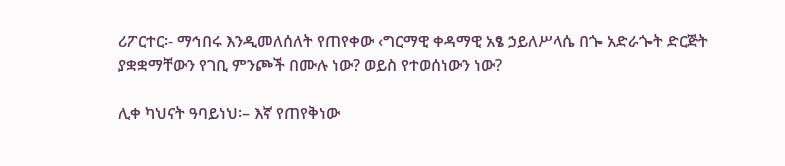ሪፖርተር፡- ማኅበሩ እንዲመለሰለት የጠየቀው ‹ግርማዊ ቀዳማዊ አፄ ኃይለሥላሴ በጐ አድራጐት ድርጅት ያቋቋማቸውን የገቢ ምንጮች በሙሉ ነው? ወይስ የተወሰነውን ነው?

ሊቀ ካህናት ዓባይነህ፡– እኛ የጠየቅነው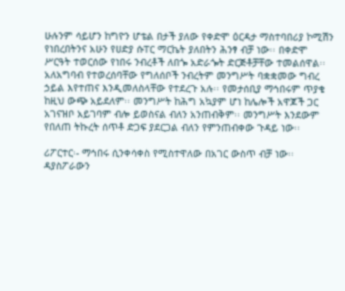ሁሉንም ሳይሆን ከግዮን ሆቴል በታች ያለው የቀድሞ ዕርዳታ ማስተባበሪያ ኮሚሽን የነበረበትንና አሁን የሀድያ ሱፐር ማርኬት ያለበትን ሕንፃ ብቻ ነው፡፡ በቀድሞ ሥርዓት ተወርሰው የነበሩ ንብረቶች ለበጐ አድራጐት ድርጅቶቻቸው ተመልሰዋል፡፡ አለአግባብ የተወረሰባቸው የግለሰቦች ንብረትም መንግሥት ባቋቋመው ግብረ ኃይል እየተጠና እንዲመለስላቸው የተደረጉ አሉ፡፡ የመታሰቢያ ማኅበሩም ጥያቄ ከዚህ ውጭ አይደለም፡፡ መንግሥት ከሕግ አኳያም ሆነ ከሌሎች አዋጆች ጋር አገናዝቦ አይገባም ብሎ ይወስናል ብለን አንጠብቅም፡፡ መንግሥት እንደውም የበለጠ ትኩረት ሰጥቶ ድጋፍ ያደርጋል ብለን የምንጠብቀው ጉዳይ ነው፡፡

ሪፖርተር፡- ማኅበሩ ሲንቀሳቀስ የሚስተዋለው በአገር ውስጥ ብቻ ነው፡፡ ዳያስፖራውን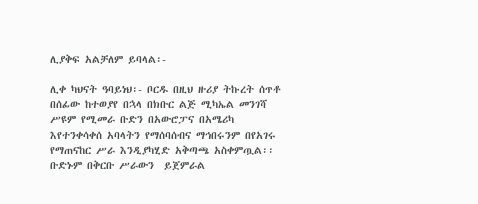ሊያቅፍ አልቻለም ይባላል፡-

ሊቀ ካህናት ዓባይነህ፡- ቦርዱ በዚህ ዙሪያ ትኩረት ሰጥቶ በሰፊው ከተወያየ በኋላ በክቡር ልጅ ሚካኤል መንገሻ ሥዩም የሚመራ ቡድን በአውሮፓና በአሜሪካ እየተንቀሳቀሰ አባላትን የማሰባሰብና ማኅበሩንም በየአገሩ የማጠናከር ሥራ እንዲያካሂድ አቅጣጫ አስቀምጧል፡፡ ቡድኑም በቅርቡ ሥራውን  ይጀምራል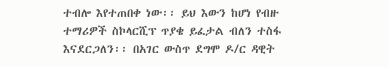ተብሎ እየተጠበቀ ነው፡፡ ይህ እውን ከሆነ የብዙ ተማሪዎች ስኮላርሺፕ ጥያቄ ይፈታል ብለን ተስፋ እናደርጋለን፡፡ በአገር ውስጥ ደግሞ ዶ/ር ዳዊት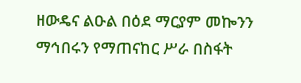ዘውዴና ልዑል በዕደ ማርያም መኰንን ማኅበሩን የማጠናከር ሥራ በስፋት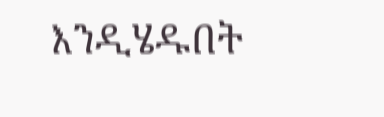እንዲሄዱበት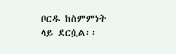ቦርዱ ከስምምነት ላይ ደርሷል፡፡